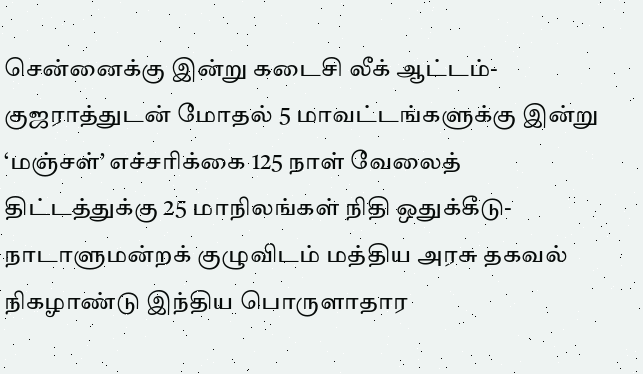சென்னைக்கு இன்று கடைசி லீக் ஆட்டம்- குஜராத்துடன் மோதல் 5 மாவட்டங்களுக்கு இன்று ‘மஞ்சள்’ எச்சரிக்கை 125 நாள் வேலைத் திட்டத்துக்கு 25 மாநிலங்கள் நிதி ஒதுக்கீடு- நாடாளுமன்றக் குழுவிடம் மத்திய அரசு தகவல் நிகழாண்டு இந்திய பொருளாதார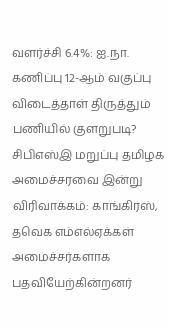வளர்ச்சி 6.4%: ஐ.நா. கணிப்பு 12-ஆம் வகுப்பு விடைத்தாள் திருத்தும் பணியில் குளறுபடி? சிபிஎஸ்இ மறுப்பு தமிழக அமைச்சரவை இன்று விரிவாக்கம்: காங்கிரஸ், தவெக எம்எல்ஏக்கள் அமைச்சர்களாக பதவியேற்கின்றனர்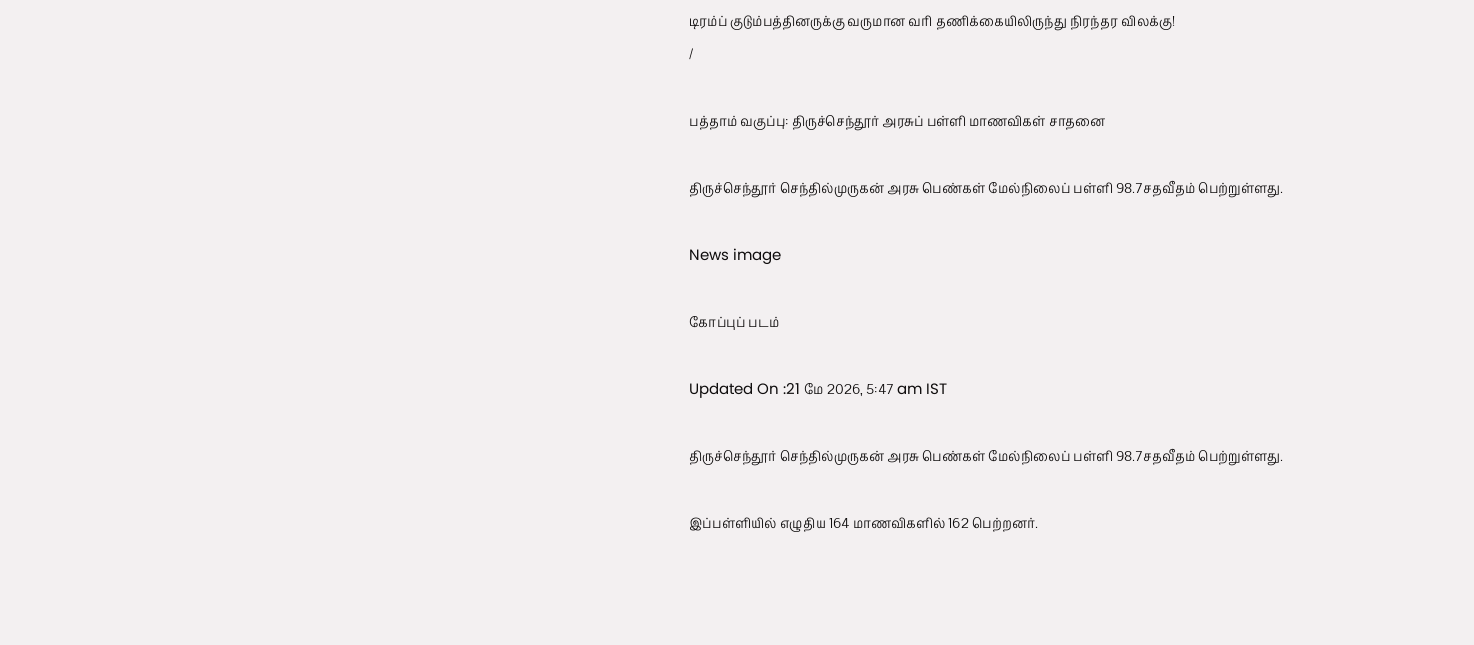டிரம்ப் குடும்பத்தினருக்கு வருமான வரி தணிக்கையிலிருந்து நிரந்தர விலக்கு!
/

பத்தாம் வகுப்பு: திருச்செந்தூர் அரசுப் பள்ளி மாணவிகள் சாதனை

திருச்செந்தூர் செந்தில்முருகன் அரசு பெண்கள் மேல்நிலைப் பள்ளி 98.7சதவீதம் பெற்றுள்ளது.

News image

கோப்புப் படம்

Updated On :21 மே 2026, 5:47 am IST

திருச்செந்தூர் செந்தில்முருகன் அரசு பெண்கள் மேல்நிலைப் பள்ளி 98.7சதவீதம் பெற்றுள்ளது.

இப்பள்ளியில் எழுதிய 164 மாணவிகளில் 162 பெற்றனர்.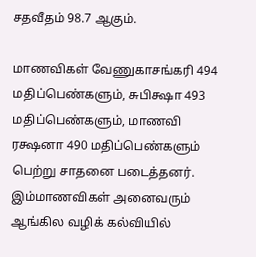சதவீதம் 98.7 ஆகும்.

மாணவிகள் வேணுகாசங்கரி 494 மதிப்பெண்களும், சுபிக்ஷா 493 மதிப்பெண்களும், மாணவி ரக்ஷனா 490 மதிப்பெண்களும் பெற்று சாதனை படைத்தனர். இம்மாணவிகள் அனைவரும் ஆங்கில வழிக் கல்வியில்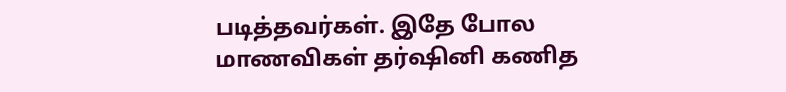படித்தவர்கள். இதே போல மாணவிகள் தர்ஷினி கணித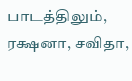பாடத்திலும், ரக்ஷனா, சவிதா,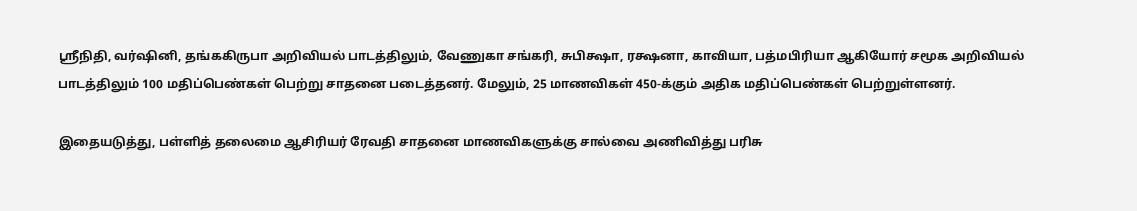ஸ்ரீநிதி, வர்ஷினி, தங்ககிருபா அறிவியல் பாடத்திலும், வேணுகா சங்கரி, சுபிக்ஷா, ரக்ஷனா, காவியா, பத்மபிரியா ஆகியோர் சமூக அறிவியல் பாடத்திலும் 100 மதிப்பெண்கள் பெற்று சாதனை படைத்தனர். மேலும், 25 மாணவிகள் 450-க்கும் அதிக மதிப்பெண்கள் பெற்றுள்ளனர்.

இதையடுத்து, பள்ளித் தலைமை ஆசிரியர் ரேவதி சாதனை மாணவிகளுக்கு சால்வை அணிவித்து பரிசு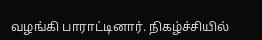வழங்கி பாராட்டினார். நிகழ்ச்சியில்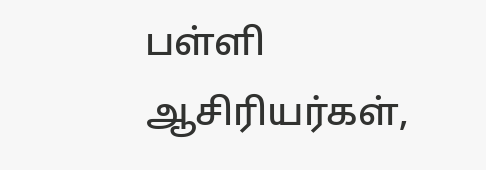பள்ளி ஆசிரியர்கள்,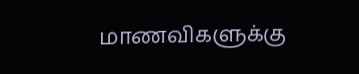மாணவிகளுக்கு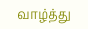வாழ்த்து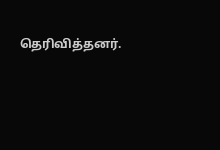தெரிவித்தனர்.